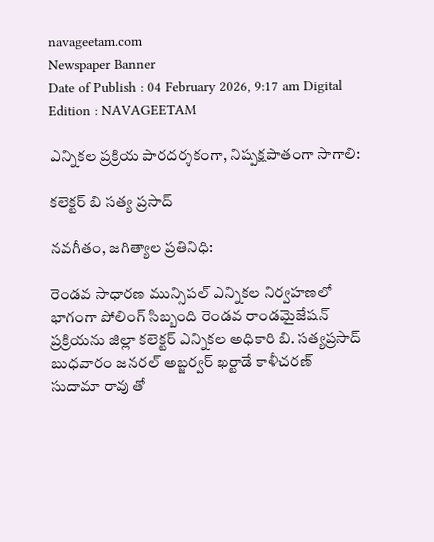navageetam.com
Newspaper Banner
Date of Publish : 04 February 2026, 9:17 am Digital Edition : NAVAGEETAM

ఎన్నికల ప్రక్రియ పారదర్శకంగా, నిష్పక్షపాతంగా సాగాలి:

కలెక్టర్ బి సత్య ప్రసాద్

నవగీతం, జగిత్యాల ప్రతినిధి:

రెండవ సాధారణ మున్సిపల్ ఎన్నికల నిర్వహణలో భాగంగా పోలింగ్ సిబ్బంది రెండవ రాండమైజేషన్ ప్రక్రియను జిల్లా కలెక్టర్ ఎన్నికల అధికారి బి. సత్యప్రసాద్ బుధవారం జనరల్ అబ్జర్వర్ ఖర్టాడే కాళీచరణ్ సుదామా రావు తో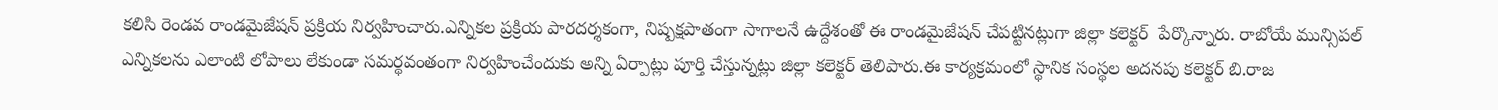కలిసి రెండవ రాండమైజేషన్ ప్రక్రియ నిర్వహించారు.ఎన్నికల ప్రక్రియ పారదర్శకంగా, నిష్పక్షపాతంగా సాగాలనే ఉద్దేశంతో ఈ రాండమైజేషన్ చేపట్టినట్లుగా జిల్లా కలెక్టర్  పేర్కొన్నారు. రాబోయే మున్సిపల్ ఎన్నికలను ఎలాంటి లోపాలు లేకుండా సమర్థవంతంగా నిర్వహించేందుకు అన్ని ఏర్పాట్లు పూర్తి చేస్తున్నట్లు జిల్లా కలెక్టర్ తెలిపారు.ఈ కార్యక్రమంలో స్థానిక సంస్థల అదనపు కలెక్టర్ బి.రాజ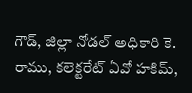గౌడ్, జిల్లా నోడల్ అధికారి కె. రాము, కలెక్టరేట్ ఏవో హకిమ్,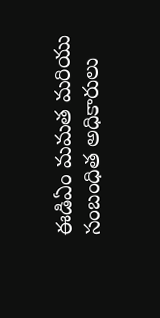ఈడిఏం మమత మరియు సంబంధిత అధికారులు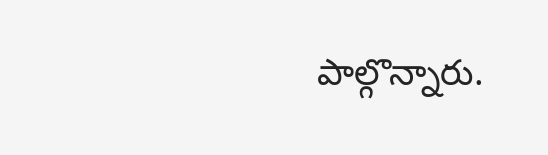పాల్గొన్నారు.